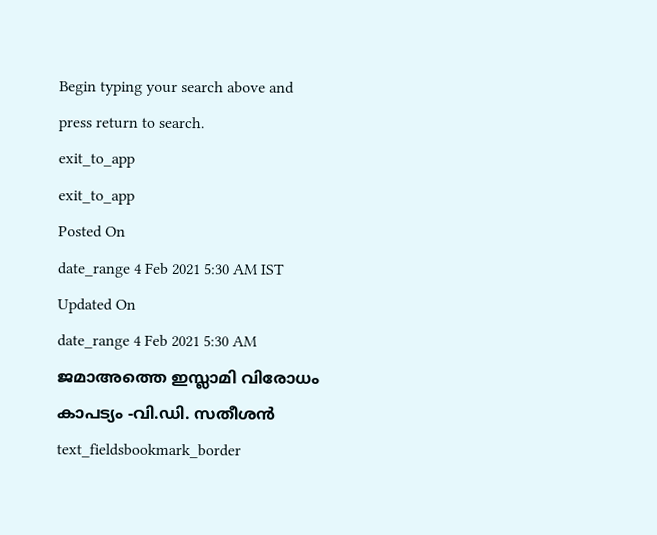Begin typing your search above and press return to search.
exit_to_app
exit_to_app
Posted On
date_range 4 Feb 2021 5:30 AM IST Updated On
date_range 4 Feb 2021 5:30 AM ജമാഅത്തെ ഇസ്ലാമി വിരോധം കാപട്യം -വി.ഡി. സതീശൻ
text_fieldsbookmark_border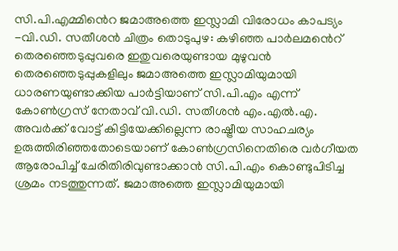സി.പി.എമ്മിൻെറ ജമാഅത്തെ ഇസ്ലാമി വിരോധം കാപട്യം -വി.ഡി. സതീശൻ ചിത്രം തൊടുപുഴ: കഴിഞ്ഞ പാർലമൻെറ് തെരഞ്ഞെടുപ്പുവരെ ഇതുവരെയുണ്ടായ മുഴുവൻ തെരഞ്ഞെടുപ്പുകളിലും ജമാഅത്തെ ഇസ്ലാമിയുമായി ധാരണയുണ്ടാക്കിയ പാർട്ടിയാണ് സി.പി.എം എന്ന് കോൺഗ്രസ് നേതാവ് വി.ഡി. സതീശൻ എം.എൽ.എ. അവർക്ക് വോട്ട് കിട്ടിയേക്കില്ലെന്ന രാഷ്ട്രീയ സാഹചര്യം ഉരുത്തിരിഞ്ഞതോടെയാണ് കോൺഗ്രസിനെതിരെ വർഗീയത ആരോപിച്ച് ചേരിതിരിവുണ്ടാക്കാൻ സി.പി.എം കൊണ്ടുപിടിച്ച ശ്രമം നടത്തുന്നത്. ജമാഅത്തെ ഇസ്ലാമിയുമായി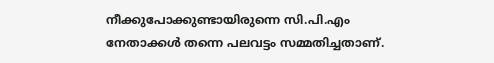നീക്കുപോക്കുണ്ടായിരുന്നെ സി.പി.എം നേതാക്കൾ തന്നെ പലവട്ടം സമ്മതിച്ചതാണ്.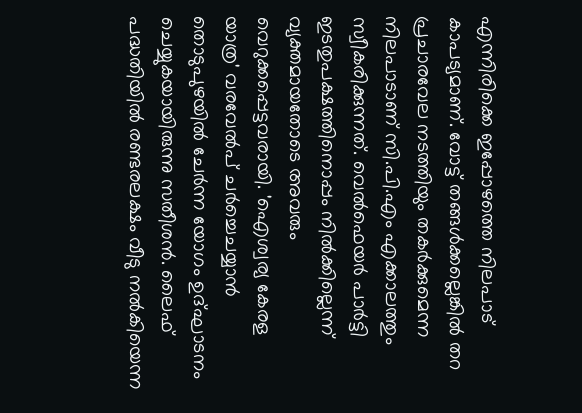എന്നിരിക്കെ ഇപ്പോഴത്തെ നിലപാട് കാപട്യമാണ്. വോട്ട് തങ്ങൾക്കല്ലെങ്കിൽ തറ പ്രചാരവേല നടത്തിയും തകർക്കുമെന്ന നിലപാടാണ് സി.പി.എം എക്കാലത്തും സ്വീകരിക്കുന്നത്. വെൽഫെയർ പാർട്ടി ഇടതുപക്ഷത്തിനൊപ്പം നിൽക്കില്ലെന്ന് വ്യക്തമായതോടെ അവരും വെറുക്കപ്പെട്ടവരായി. 'ഐശ്വര്യ കേരള യാത്ര' വരവേൽപ് ചർച്ചെചയ്യാൻ തൊടുപുഴയിൽ ചേർന്ന യോഗം ഉദ്ഘാടനം ചെയ്യുകയായിരുന്നു സതീശൻ. ലൈഫ് പദ്ധതിയിൽ രണ്ടരലക്ഷം വീടു നൽകിയെന്ന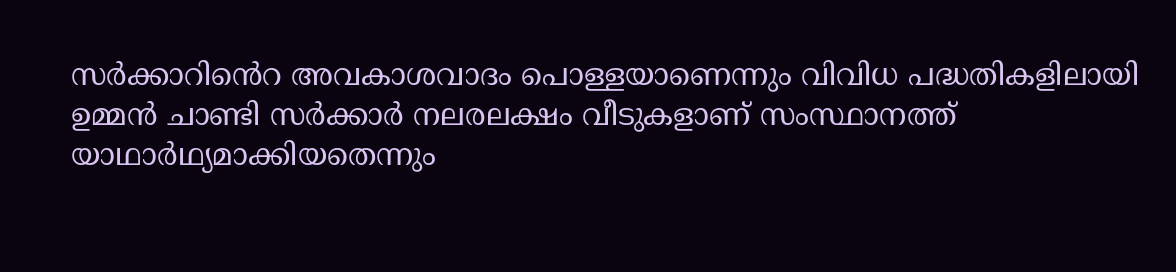സർക്കാറിൻെറ അവകാശവാദം പൊള്ളയാണെന്നും വിവിധ പദ്ധതികളിലായി ഉമ്മൻ ചാണ്ടി സർക്കാർ നലരലക്ഷം വീടുകളാണ് സംസ്ഥാനത്ത് യാഥാർഥ്യമാക്കിയതെന്നും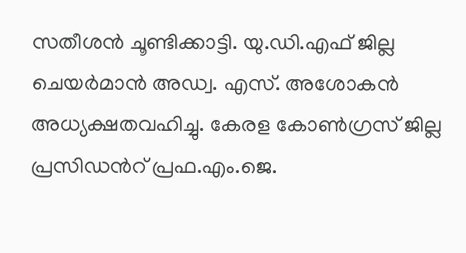സതീശൻ ചൂണ്ടിക്കാട്ടി. യു.ഡി.എഫ് ജില്ല ചെയർമാൻ അഡ്വ. എസ്. അശോകൻ അധ്യക്ഷതവഹിച്ചു. കേരള കോൺഗ്രസ് ജില്ല പ്രസിഡൻറ് പ്രഫ.എം.ജെ.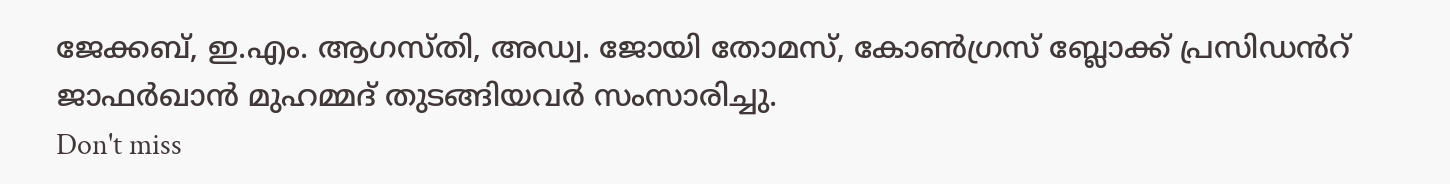ജേക്കബ്, ഇ.എം. ആഗസ്തി, അഡ്വ. ജോയി തോമസ്, കോൺഗ്രസ് ബ്ലോക്ക് പ്രസിഡൻറ് ജാഫർഖാൻ മുഹമ്മദ് തുടങ്ങിയവർ സംസാരിച്ചു.
Don't miss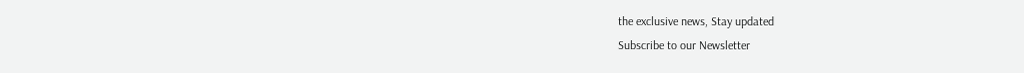the exclusive news, Stay updated
Subscribe to our Newsletter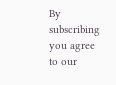By subscribing you agree to our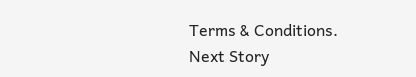Terms & Conditions.
Next Story